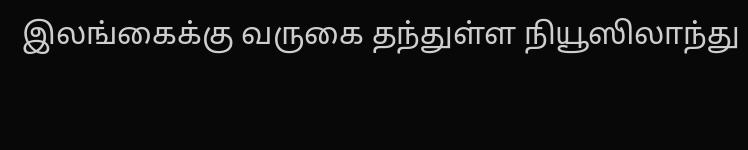இலங்கைக்கு வருகை தந்துள்ள நியூஸிலாந்து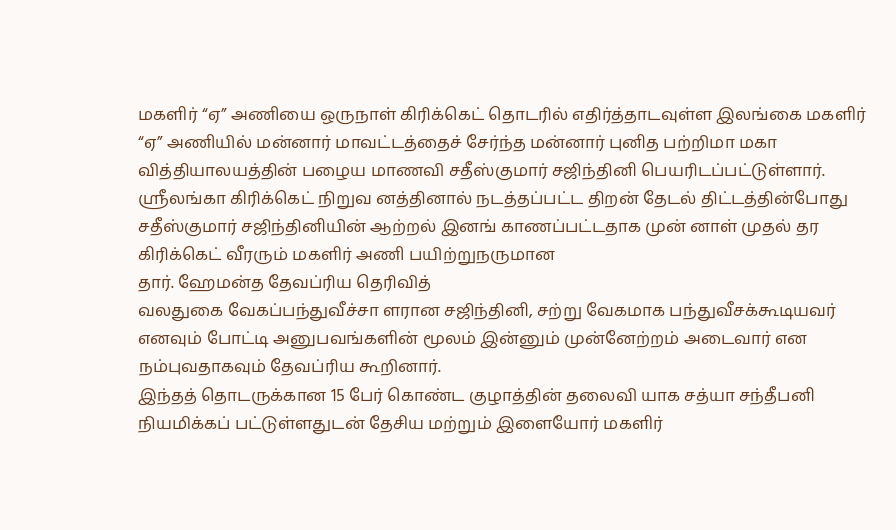மகளிர் “ஏ” அணியை ஒருநாள் கிரிக்கெட் தொடரில் எதிர்த்தாடவுள்ள இலங்கை மகளிர் “ஏ” அணியில் மன்னார் மாவட்டத்தைச் சேர்ந்த மன்னார் புனித பற்றிமா மகா வித்தியாலயத்தின் பழைய மாணவி சதீஸ்குமார் சஜிந்தினி பெயரிடப்பட்டுள்ளார்.
ஸ்ரீலங்கா கிரிக்கெட் நிறுவ னத்தினால் நடத்தப்பட்ட திறன் தேடல் திட்டத்தின்போது சதீஸ்குமார் சஜிந்தினியின் ஆற்றல் இனங் காணப்பட்டதாக முன் னாள் முதல் தர கிரிக்கெட் வீரரும் மகளிர் அணி பயிற்றுநருமான
தார். ஹேமன்த தேவப்ரிய தெரிவித்
வலதுகை வேகப்பந்துவீச்சா ளரான சஜிந்தினி, சற்று வேகமாக பந்துவீசக்கூடியவர் எனவும் போட்டி அனுபவங்களின் மூலம் இன்னும் முன்னேற்றம் அடைவார் என நம்புவதாகவும் தேவப்ரிய கூறினார்.
இந்தத் தொடருக்கான 15 பேர் கொண்ட குழாத்தின் தலைவி யாக சத்யா சந்தீபனி நியமிக்கப் பட்டுள்ளதுடன் தேசிய மற்றும் இளையோர் மகளிர்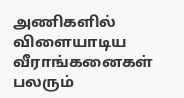அணிகளில் விளையாடிய வீராங்கனைகள் பலரும்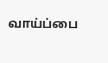வாய்ப்பை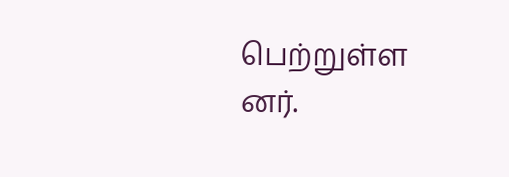பெற்றுள்ள னர்.